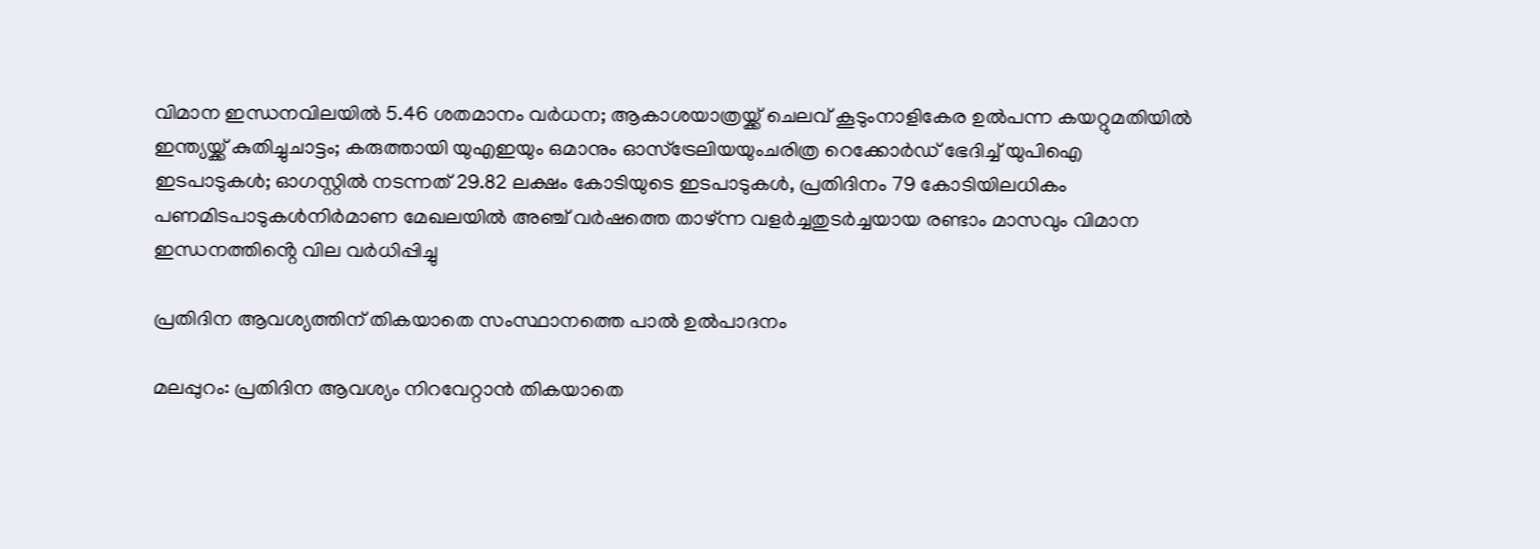വിമാന ഇന്ധനവിലയിൽ 5.46 ശതമാനം വർധന; ആകാശയാത്രയ്ക്ക് ചെലവ് കൂടുംനാളികേര ഉൽപന്ന കയറ്റുമതിയിൽ ഇന്ത്യയ്ക്ക് കുതിച്ചുചാട്ടം; കരുത്തായി യുഎഇയും ഒമാനും ഓസ്ട്രേലിയയുംചരിത്ര റെക്കോർഡ് ഭേദിച്ച് യുപിഐ ഇടപാടുകൾ; ഓഗസ്റ്റിൽ നടന്നത് 29.82 ലക്ഷം കോടിയുടെ ഇടപാടുകൾ, പ്രതിദിനം 79 കോടിയിലധികം പണമിടപാടുകൾനിര്‍മാണ മേഖലയില്‍ അഞ്ച് വര്‍ഷത്തെ താഴ്ന്ന വളര്‍ച്ചതുടർച്ചയായ രണ്ടാം മാസവും വിമാന ഇന്ധനത്തിൻ്റെ വില വർധിപ്പിച്ചു

പ്രതിദിന ആവശ്യത്തിന് തികയാതെ സംസ്ഥാനത്തെ പാൽ ഉൽപാദനം

മലപ്പുറം: പ്രതിദിന ആവശ്യം നിറവേറ്റാൻ തികയാതെ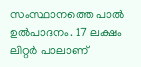സംസ്ഥാനത്തെ പാൽ ഉൽപാദനം. 17 ല‍ക്ഷം ലിറ്റർ പാലാണ്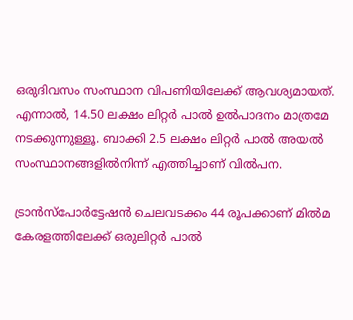ഒരുദിവസം സംസ്ഥാന വിപണിയിലേക്ക് ആവശ്യമായത്. എന്നാൽ, 14.50 ലക്ഷം ലിറ്റർ പാൽ ഉൽപാദനം മാത്രമേ നടക്കുന്നുള്ളൂ. ബാക്കി 2.5 ലക്ഷം ലിറ്റർ പാൽ അയൽ സംസ്ഥാനങ്ങളിൽനിന്ന് എത്തിച്ചാണ് വിൽപന.

ട്രാൻസ്പോർട്ടേഷൻ ചെലവടക്കം 44 രൂപക്കാണ് മിൽമ കേരളത്തിലേക്ക് ഒരുലിറ്റർ പാൽ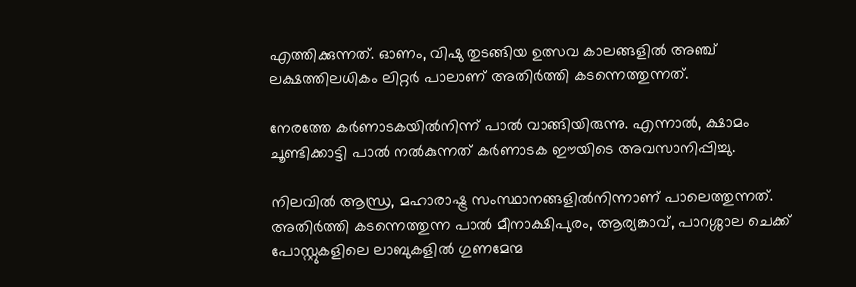എത്തിക്കുന്നത്. ഓണം, വിഷു തുടങ്ങിയ ഉത്സവ കാലങ്ങളിൽ അഞ്ച് ലക്ഷത്തിലധികം ലിറ്റർ പാലാണ് അതിർത്തി കടന്നെത്തുന്നത്.

നേരത്തേ കർണാടകയിൽനിന്ന് പാൽ വാങ്ങിയിരുന്നു. എന്നാൽ, ക്ഷാമം ചൂണ്ടിക്കാട്ടി പാൽ നൽകുന്നത് കർണാടക ഈയിടെ അവസാനിപ്പിച്ചു.

നിലവിൽ ആന്ധ്ര, മഹാരാഷ്ട്ര സംസ്ഥാനങ്ങളിൽനിന്നാണ് പാലെത്തുന്നത്. അതിർത്തി കടന്നെത്തുന്ന പാൽ മീനാക്ഷിപുരം, ആര്യങ്കാവ്, പാറശ്ശാല ചെക്ക് പോസ്റ്റുകളിലെ ലാബുകളിൽ ഗുണമേന്മ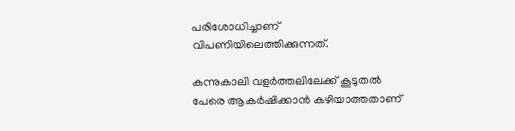പരിശോധിച്ചാണ് വിപണിയിലെത്തിക്കുന്നത്.

കന്നുകാലി വളർത്തലിലേക്ക് കൂടുതൽ പേരെ ആകർഷിക്കാൻ കഴിയാത്തതാണ്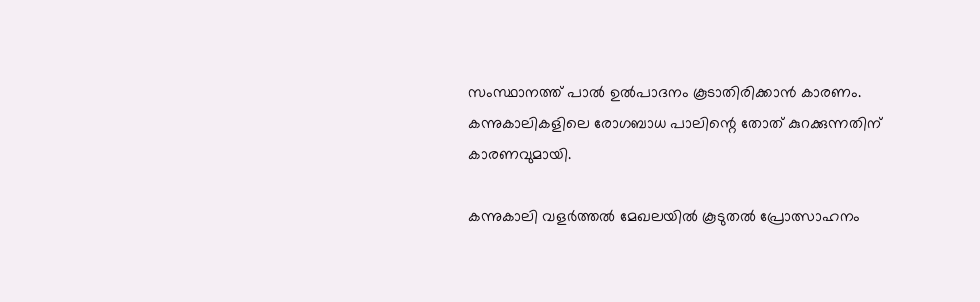സംസ്ഥാനത്ത് പാൽ ഉൽപാദനം കൂടാതിരിക്കാൻ കാരണം. കന്നുകാലികളിലെ രോഗബാധ പാലിന്റെ തോത് കുറക്കുന്നതിന് കാരണവുമായി.

കന്നുകാലി വളർത്തൽ മേഖലയിൽ കൂടുതൽ പ്രോത്സാഹനം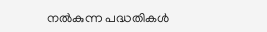നൽകുന്ന പദ്ധതികൾ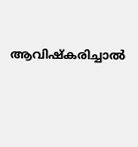ആവിഷ്കരിച്ചാൽ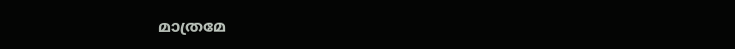മാത്രമേ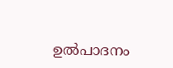ഉൽപാദനം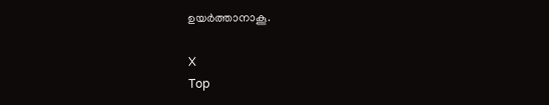ഉയർത്താനാകൂ.

X
Top